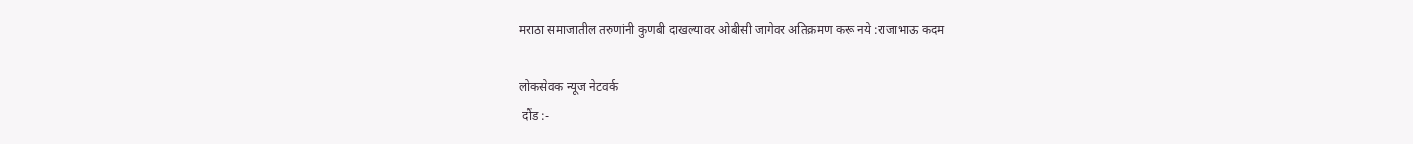मराठा समाजातील तरुणांनी कुणबी दाखल्यावर ओबीसी जागेवर अतिक्रमण करू नये :राजाभाऊ कदम

लोकसेवक न्यूज नेटवर्क
 दौंड :-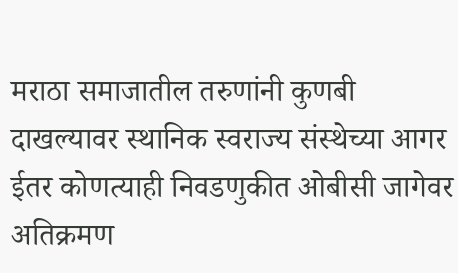मराठा समाजातील तरुणांनी कुणबी दाखल्यावर स्थानिक स्वराज्य संस्थेच्या आगर ईतर कोणत्याही निवडणुकीत ओबीसी जागेवर अतिक्रमण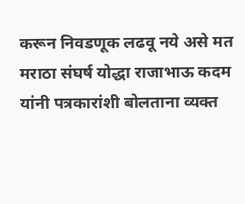करून निवडणूक लढवू नये असे मत मराठा संघर्ष योद्धा राजाभाऊ कदम यांनी पत्रकारांशी बोलताना व्यक्त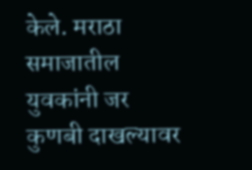केले. मराठा समाजातील युवकांनी जर कुणबी दाखल्यावर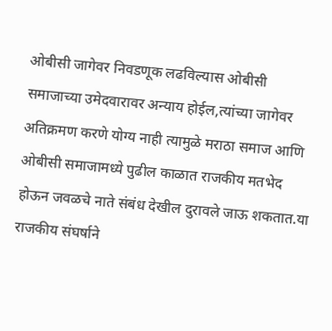ओबीसी जागेवर निवडणूक लढविल्यास ओबीसी समाजाच्या उमेदवारावर अन्याय होईल,त्यांच्या जागेवर अतिक्रमण करणे योग्य नाही त्यामुळे मराठा समाज आणि ओबीसी समाजामध्ये पुढील काळात राजकीय मतभेद होऊन जवळचे नाते संबंध देखील दुरावले जाऊ शकतात.या राजकीय संघर्षाने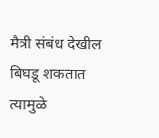मैत्री संबंध देखील बिघडू शकतात त्यामुळे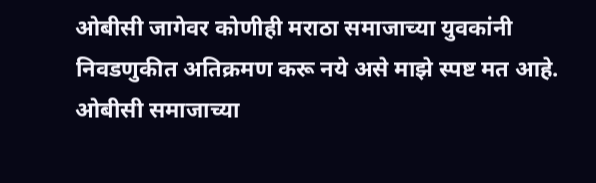ओबीसी जागेवर कोणीही मराठा समाजाच्या युवकांनी निवडणुकीत अतिक्रमण करू नये असे माझे स्पष्ट मत आहे. ओबीसी समाजाच्या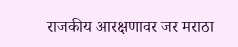राजकीय आरक्षणावर जर मराठा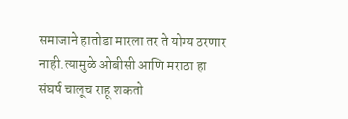समाजाने हातोडा मारला तर ते योग्य ठरणार नाही.त्यामुळे ओबीसी आणि मराठा हा संघर्ष चालूच राहू शकतो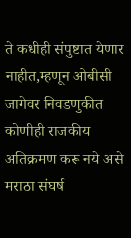ते कधीही संपुष्टात येणार नाहीत,म्हणून ओबीसी जागेवर निवडणुकीत कोणीही राजकीय अतिक्रमण करू नये असे मराठा संघर्ष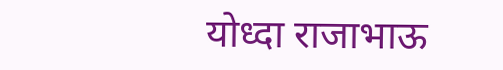योध्दा राजाभाऊ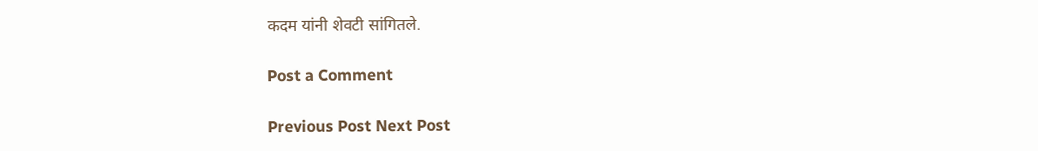कदम यांनी शेवटी सांगितले.

Post a Comment

Previous Post Next Post